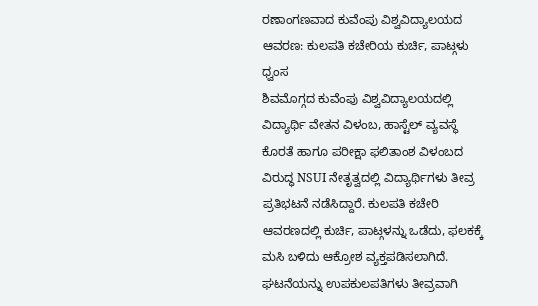ರಣಾಂಗಣವಾದ ಕುವೆಂಪು ವಿಶ್ವವಿದ್ಯಾಲಯದ ಆವರಣ: ಕುಲಪತಿ ಕಚೇರಿಯ ಕುರ್ಚಿ, ಪಾಟ್ಗಳು ಧ್ವಂಸ
ಶಿವಮೊಗ್ಗದ ಕುವೆಂಪು ವಿಶ್ವವಿದ್ಯಾಲಯದಲ್ಲಿ ವಿದ್ಯಾರ್ಥಿ ವೇತನ ವಿಳಂಬ, ಹಾಸ್ಟೆಲ್ ವ್ಯವಸ್ಥೆ ಕೊರತೆ ಹಾಗೂ ಪರೀಕ್ಷಾ ಫಲಿತಾಂಶ ವಿಳಂಬದ ವಿರುದ್ಧ NSUI ನೇತೃತ್ವದಲ್ಲಿ ವಿದ್ಯಾರ್ಥಿಗಳು ತೀವ್ರ ಪ್ರತಿಭಟನೆ ನಡೆಸಿದ್ದಾರೆ. ಕುಲಪತಿ ಕಚೇರಿ ಆವರಣದಲ್ಲಿ ಕುರ್ಚಿ, ಪಾಟ್ಗಳನ್ನು ಒಡೆದು, ಫಲಕಕ್ಕೆ ಮಸಿ ಬಳಿದು ಆಕ್ರೋಶ ವ್ಯಕ್ತಪಡಿಸಲಾಗಿದೆ. ಘಟನೆಯನ್ನು ಉಪಕುಲಪತಿಗಳು ತೀವ್ರವಾಗಿ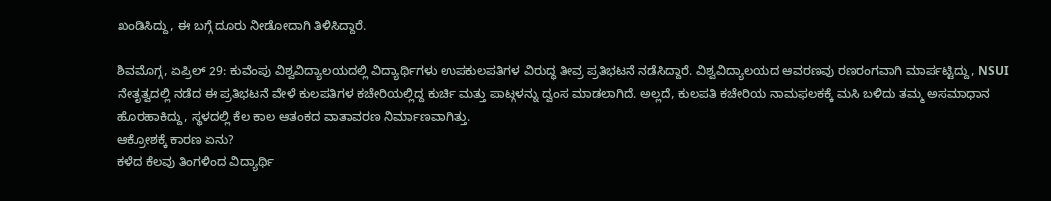ಖಂಡಿಸಿದ್ದು, ಈ ಬಗ್ಗೆ ದೂರು ನೀಡೋದಾಗಿ ತಿಳಿಸಿದ್ದಾರೆ.

ಶಿವಮೊಗ್ಗ, ಏಪ್ರಿಲ್ 29: ಕುವೆಂಪು ವಿಶ್ವವಿದ್ಯಾಲಯದಲ್ಲಿ ವಿದ್ಯಾರ್ಥಿಗಳು ಉಪಕುಲಪತಿಗಳ ವಿರುದ್ಧ ತೀವ್ರ ಪ್ರತಿಭಟನೆ ನಡೆಸಿದ್ದಾರೆ. ವಿಶ್ವವಿದ್ಯಾಲಯದ ಆವರಣವು ರಣರಂಗವಾಗಿ ಮಾರ್ಪಟ್ಟಿದ್ದು, NSUI ನೇತೃತ್ವದಲ್ಲಿ ನಡೆದ ಈ ಪ್ರತಿಭಟನೆ ವೇಳೆ ಕುಲಪತಿಗಳ ಕಚೇರಿಯಲ್ಲಿದ್ದ ಕುರ್ಚಿ ಮತ್ತು ಪಾಟ್ಗಳನ್ನು ದ್ವಂಸ ಮಾಡಲಾಗಿದೆ. ಅಲ್ಲದೆ, ಕುಲಪತಿ ಕಚೇರಿಯ ನಾಮಫಲಕಕ್ಕೆ ಮಸಿ ಬಳಿದು ತಮ್ಮ ಅಸಮಾಧಾನ ಹೊರಹಾಕಿದ್ದು, ಸ್ಥಳದಲ್ಲಿ ಕೆಲ ಕಾಲ ಆತಂಕದ ವಾತಾವರಣ ನಿರ್ಮಾಣವಾಗಿತ್ತು.
ಆಕ್ರೋಶಕ್ಕೆ ಕಾರಣ ಏನು?
ಕಳೆದ ಕೆಲವು ತಿಂಗಳಿಂದ ವಿದ್ಯಾರ್ಥಿ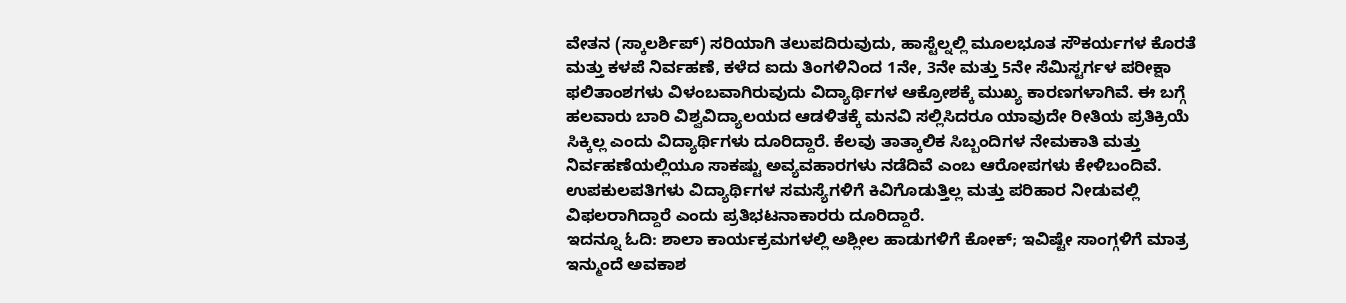ವೇತನ (ಸ್ಕಾಲರ್ಶಿಪ್) ಸರಿಯಾಗಿ ತಲುಪದಿರುವುದು, ಹಾಸ್ಟೆಲ್ನಲ್ಲಿ ಮೂಲಭೂತ ಸೌಕರ್ಯಗಳ ಕೊರತೆ ಮತ್ತು ಕಳಪೆ ನಿರ್ವಹಣೆ, ಕಳೆದ ಐದು ತಿಂಗಳಿನಿಂದ 1ನೇ, 3ನೇ ಮತ್ತು 5ನೇ ಸೆಮಿಸ್ಟರ್ಗಳ ಪರೀಕ್ಷಾ ಫಲಿತಾಂಶಗಳು ವಿಳಂಬವಾಗಿರುವುದು ವಿದ್ಯಾರ್ಥಿಗಳ ಆಕ್ರೋಶಕ್ಕೆ ಮುಖ್ಯ ಕಾರಣಗಳಾಗಿವೆ. ಈ ಬಗ್ಗೆ ಹಲವಾರು ಬಾರಿ ವಿಶ್ವವಿದ್ಯಾಲಯದ ಆಡಳಿತಕ್ಕೆ ಮನವಿ ಸಲ್ಲಿಸಿದರೂ ಯಾವುದೇ ರೀತಿಯ ಪ್ರತಿಕ್ರಿಯೆ ಸಿಕ್ಕಿಲ್ಲ ಎಂದು ವಿದ್ಯಾರ್ಥಿಗಳು ದೂರಿದ್ದಾರೆ. ಕೆಲವು ತಾತ್ಕಾಲಿಕ ಸಿಬ್ಬಂದಿಗಳ ನೇಮಕಾತಿ ಮತ್ತು ನಿರ್ವಹಣೆಯಲ್ಲಿಯೂ ಸಾಕಷ್ಟು ಅವ್ಯವಹಾರಗಳು ನಡೆದಿವೆ ಎಂಬ ಆರೋಪಗಳು ಕೇಳಿಬಂದಿವೆ. ಉಪಕುಲಪತಿಗಳು ವಿದ್ಯಾರ್ಥಿಗಳ ಸಮಸ್ಯೆಗಳಿಗೆ ಕಿವಿಗೊಡುತ್ತಿಲ್ಲ ಮತ್ತು ಪರಿಹಾರ ನೀಡುವಲ್ಲಿ ವಿಫಲರಾಗಿದ್ದಾರೆ ಎಂದು ಪ್ರತಿಭಟನಾಕಾರರು ದೂರಿದ್ದಾರೆ.
ಇದನ್ನೂ ಓದಿ: ಶಾಲಾ ಕಾರ್ಯಕ್ರಮಗಳಲ್ಲಿ ಅಶ್ಲೀಲ ಹಾಡುಗಳಿಗೆ ಕೋಕ್; ಇವಿಷ್ಟೇ ಸಾಂಗ್ಗಳಿಗೆ ಮಾತ್ರ ಇನ್ಮುಂದೆ ಅವಕಾಶ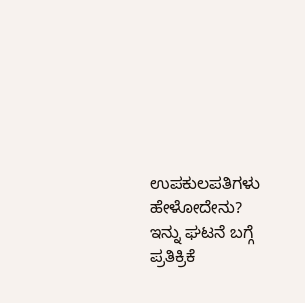ಉಪಕುಲಪತಿಗಳು ಹೇಳೋದೇನು?
ಇನ್ನು ಘಟನೆ ಬಗ್ಗೆ ಪ್ರತಿಕ್ರಿಕೆ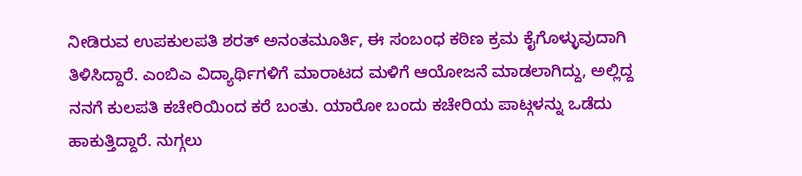ನೀಡಿರುವ ಉಪಕುಲಪತಿ ಶರತ್ ಅನಂತಮೂರ್ತಿ, ಈ ಸಂಬಂಧ ಕಠಿಣ ಕ್ರಮ ಕೈಗೊಳ್ಳುವುದಾಗಿ ತಿಳಿಸಿದ್ದಾರೆ. ಎಂಬಿಎ ವಿದ್ಯಾರ್ಥಿಗಳಿಗೆ ಮಾರಾಟದ ಮಳಿಗೆ ಆಯೋಜನೆ ಮಾಡಲಾಗಿದ್ದು, ಅಲ್ಲಿದ್ದ ನನಗೆ ಕುಲಪತಿ ಕಚೇರಿಯಿಂದ ಕರೆ ಬಂತು. ಯಾರೋ ಬಂದು ಕಚೇರಿಯ ಪಾಟ್ಗಳನ್ನು ಒಡೆದು ಹಾಕುತ್ತಿದ್ದಾರೆ. ನುಗ್ಗಲು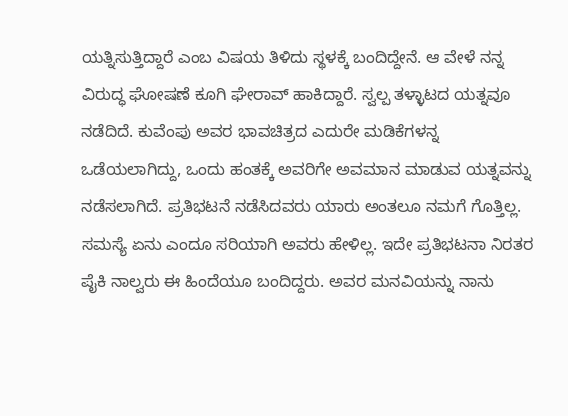ಯತ್ನಿಸುತ್ತಿದ್ದಾರೆ ಎಂಬ ವಿಷಯ ತಿಳಿದು ಸ್ಥಳಕ್ಕೆ ಬಂದಿದ್ದೇನೆ. ಆ ವೇಳೆ ನನ್ನ ವಿರುದ್ಧ ಘೋಷಣೆ ಕೂಗಿ ಘೇರಾವ್ ಹಾಕಿದ್ದಾರೆ. ಸ್ವಲ್ಪ ತಳ್ಳಾಟದ ಯತ್ನವೂ ನಡೆದಿದೆ. ಕುವೆಂಪು ಅವರ ಭಾವಚಿತ್ರದ ಎದುರೇ ಮಡಿಕೆಗಳನ್ನ ಒಡೆಯಲಾಗಿದ್ದು, ಒಂದು ಹಂತಕ್ಕೆ ಅವರಿಗೇ ಅವಮಾನ ಮಾಡುವ ಯತ್ನವನ್ನು ನಡೆಸಲಾಗಿದೆ. ಪ್ರತಿಭಟನೆ ನಡೆಸಿದವರು ಯಾರು ಅಂತಲೂ ನಮಗೆ ಗೊತ್ತಿಲ್ಲ. ಸಮಸ್ಯೆ ಏನು ಎಂದೂ ಸರಿಯಾಗಿ ಅವರು ಹೇಳಿಲ್ಲ. ಇದೇ ಪ್ರತಿಭಟನಾ ನಿರತರ ಪೈಕಿ ನಾಲ್ವರು ಈ ಹಿಂದೆಯೂ ಬಂದಿದ್ದರು. ಅವರ ಮನವಿಯನ್ನು ನಾನು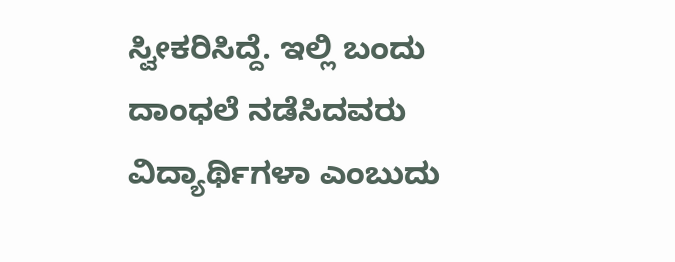ಸ್ವೀಕರಿಸಿದ್ದೆ. ಇಲ್ಲಿ ಬಂದು ದಾಂಧಲೆ ನಡೆಸಿದವರು ವಿದ್ಯಾರ್ಥಿಗಳಾ ಎಂಬುದು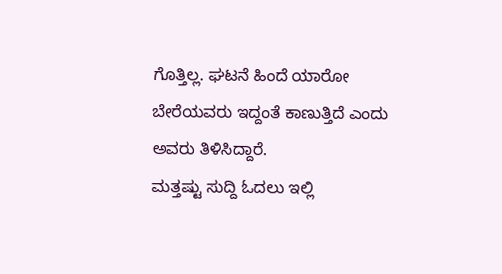ಗೊತ್ತಿಲ್ಲ. ಘಟನೆ ಹಿಂದೆ ಯಾರೋ ಬೇರೆಯವರು ಇದ್ದಂತೆ ಕಾಣುತ್ತಿದೆ ಎಂದು ಅವರು ತಿಳಿಸಿದ್ದಾರೆ.
ಮತ್ತಷ್ಟು ಸುದ್ದಿ ಓದಲು ಇಲ್ಲಿ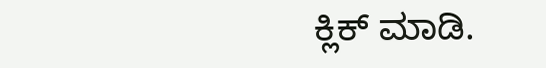ಕ್ಲಿಕ್ ಮಾಡಿ.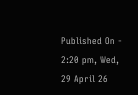Published On - 2:20 pm, Wed, 29 April 26